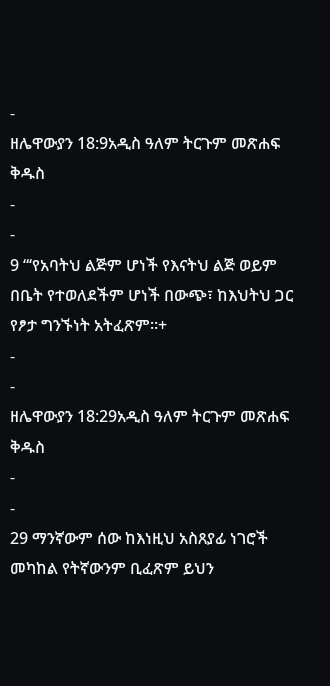-
ዘሌዋውያን 18:9አዲስ ዓለም ትርጉም መጽሐፍ ቅዱስ
-
-
9 “‘የአባትህ ልጅም ሆነች የእናትህ ልጅ ወይም በቤት የተወለደችም ሆነች በውጭ፣ ከእህትህ ጋር የፆታ ግንኙነት አትፈጽም።+
-
-
ዘሌዋውያን 18:29አዲስ ዓለም ትርጉም መጽሐፍ ቅዱስ
-
-
29 ማንኛውም ሰው ከእነዚህ አስጸያፊ ነገሮች መካከል የትኛውንም ቢፈጽም ይህን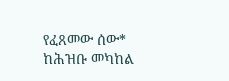የፈጸመው ሰው* ከሕዝቡ መካከል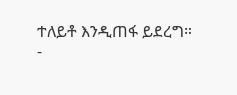ተለይቶ እንዲጠፋ ይደረግ።
-